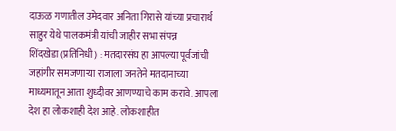दाऊळ गणातील उमेदवार अनिता गिरासे यांच्या प्रचारार्थ साहुर येथे पालकमंत्री यांची जाहीर सभा संपन्न
शिंदखेडा (प्रतिनिधी) : मतदारसंघ हा आपल्या पूर्वजांची जहांगीर समजणाऱ्या राजाला जनतेने मतदानाच्या माध्यमातून आता शुध्दीवर आणण्याचे काम करावे. आपला देश हा लोकशाही देश आहे. लोकशाहीत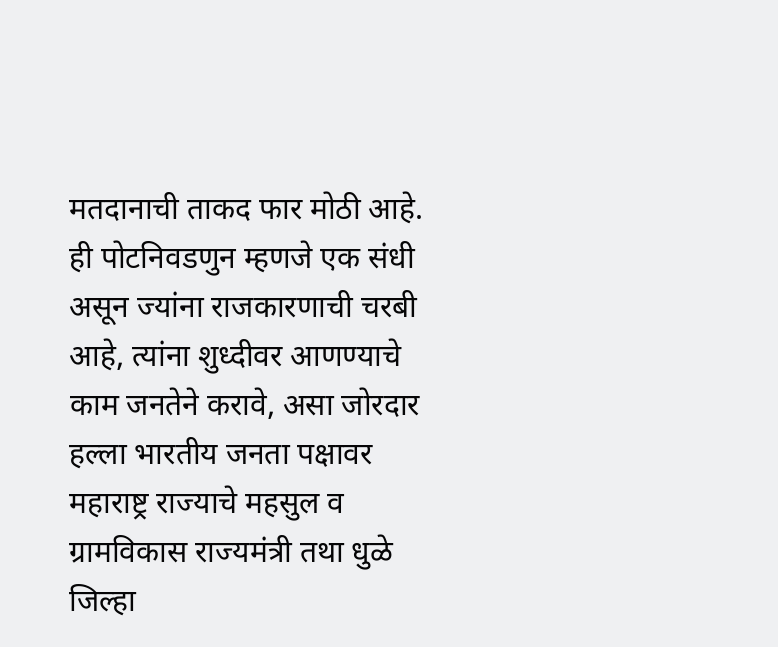मतदानाची ताकद फार मोठी आहे. ही पोटनिवडणुन म्हणजे एक संधी असून ज्यांना राजकारणाची चरबी आहे, त्यांना शुध्दीवर आणण्याचे काम जनतेने करावे, असा जोरदार हल्ला भारतीय जनता पक्षावर महाराष्ट्र राज्याचे महसुल व ग्रामविकास राज्यमंत्री तथा धुळे जिल्हा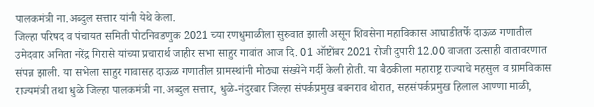पालकमंत्री ना.अब्दुल सत्तार यांनी येथे केला.
जिल्हा परिषद व पंचायत समिती पोटनिवडणुक 2021 च्या रणधुमाळीला सुरुवात झाली असून शिवसेना महाविकास आघाडीतर्फे दाऊळ गणातील उमेदवार अनिता नरेंद्र गिरासे यांच्या प्रचारार्थ जाहीर सभा साहुर गावांत आज दि. 01 ऑष्टोंबर 2021 रोजी दुपारी 12.00 वाजता उत्साही वातावरणात संपन्न झाली. या सभेला साहुर गावासह दाऊळ गणातील ग्रामस्थांनी मोठ्या संख्येने गर्दी केली होती. या बैठकीला महाराष्ट्र राज्याचे महसुल व ग्रामविकास राज्यमंत्री तथा धुळे जिल्हा पालकमंत्री ना.अब्दुल सत्तार, धुळे-नंदुरबार जिल्हा संपर्कप्रमुख बबनराव थोरात, सहसंपर्कप्रमुख हिलाल आण्णा माळी,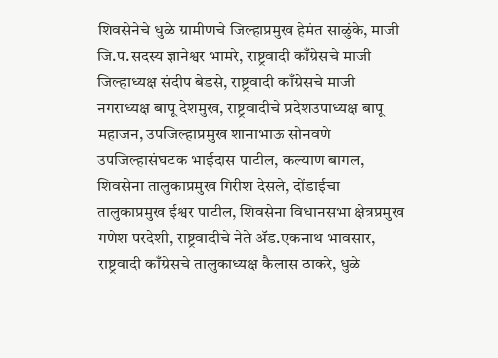शिवसेनेचे धुळे ग्रामीणचे जिल्हाप्रमुख हेमंत साळुंके, माजी जि.प.सदस्य ज्ञानेश्वर भामरे, राष्ट्रवादी काँग्रेसचे माजी जिल्हाध्यक्ष संदीप बेडसे, राष्ट्रवादी काँग्रेसचे माजी नगराध्यक्ष बापू देशमुख, राष्ट्रवादीचे प्रदेशउपाध्यक्ष बापू महाजन, उपजिल्हाप्रमुख शानाभाऊ सोनवणे उपजिल्हासंघटक भाईदास पाटील, कल्याण बागल, शिवसेना तालुकाप्रमुख गिरीश देसले, दोंडाईचा तालुकाप्रमुख ईश्वर पाटील, शिवसेना विधानसभा क्षेत्रप्रमुख गणेश परदेशी, राष्ट्रवादीचे नेते ॲड.एकनाथ भावसार, राष्ट्रवादी काँग्रेसचे तालुकाध्यक्ष कैलास ठाकरे, धुळे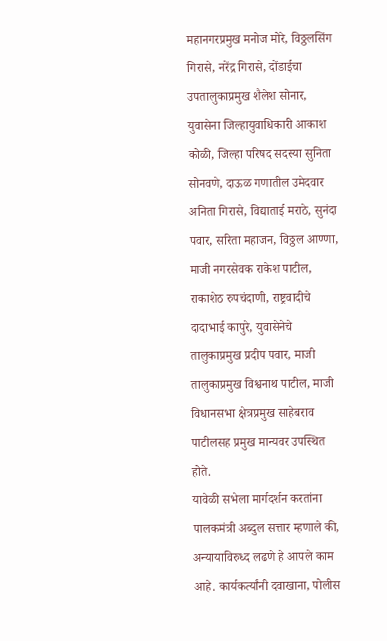महानगरप्रमुख मनोज मोरे, विठ्ठलसिंग गिरासे, नरेंद्र गिरासे, दोंडाईचा उपतालुकाप्रमुख शैलेश सोनार, युवासेना जिल्हायुवाधिकारी आकाश कोळी, जिल्हा परिषद सदस्या सुनिता सोनवणे, दाऊळ गणातील उमेदवार अनिता गिरासे, विद्याताई मराठे, सुनंदा पवार, सरिता महाजन, विठ्ठल आण्णा, माजी नगरसेवक राकेश पाटील, राकाशेठ रुपचंदाणी, राष्ट्रवादीचे दादाभाई कापुरे, युवासेनेचे तालुकाप्रमुख प्रदीप पवार, माजी तालुकाप्रमुख विश्वनाथ पाटील, माजी विधानसभा क्षेत्रप्रमुख साहेबराव पाटीलसह प्रमुख मान्यवर उपस्थित होते.
यावेळी सभेला मार्गदर्शन करतांना पालकमंत्री अब्दुल सत्तार म्हणाले की, अन्यायाविरुध्द लढणे हे आपले काम आहे. कार्यकर्त्यांनी दवाखाना, पोलीस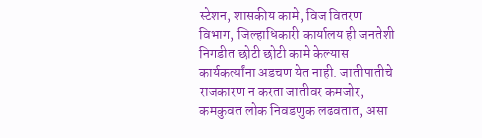स्टेशन, शासकीय कामे, विज वितरण विभाग, जिल्हाधिकारी कार्यालय ही जनतेशी निगडीत छोटी छोटी कामे केल्यास कार्यकर्त्यांना अडचण येत नाही. जातीपातीचे राजकारण न करता जातीवर कमजोर, कमकुवत लोक निवडणुक लढवतात, असा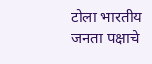टोला भारतीय जनता पक्षाचे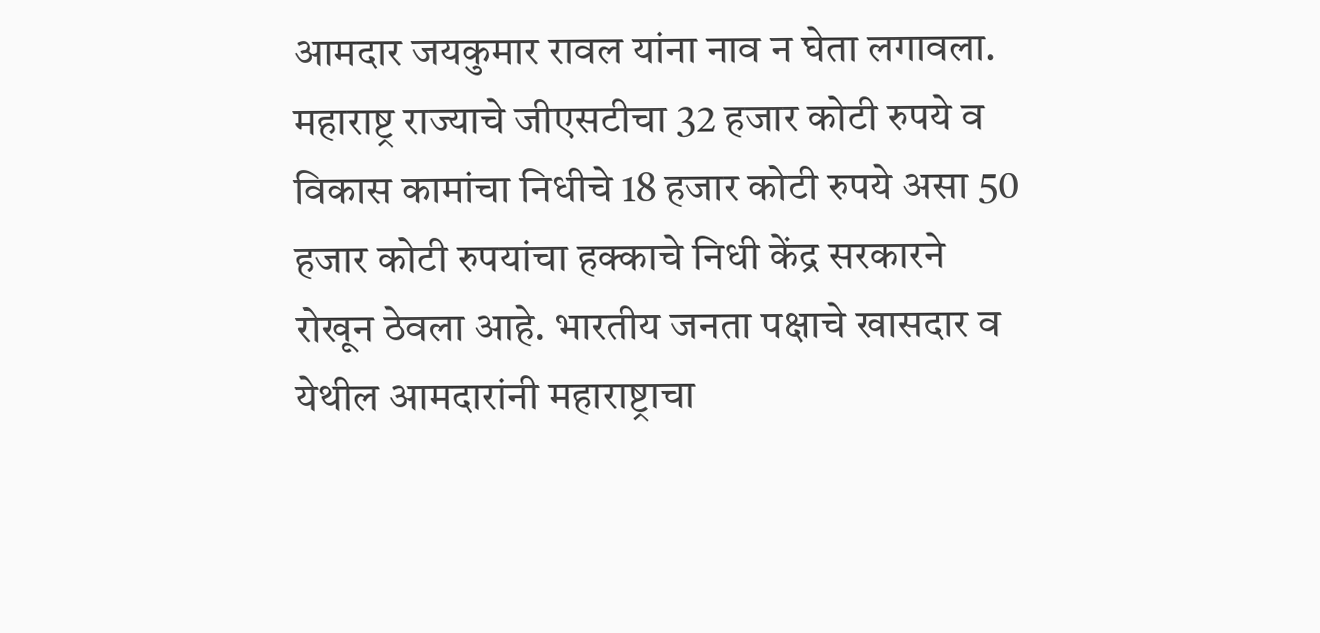आमदार जयकुमार रावल यांना नाव न घेता लगावला. महाराष्ट्र राज्याचे जीएसटीचा 32 हजार कोटी रुपये व विकास कामांचा निधीचे 18 हजार कोटी रुपये असा 50 हजार कोटी रुपयांचा हक्काचे निधी केंद्र सरकारने रोखून ठेवला आहे. भारतीय जनता पक्षाचे खासदार व येथील आमदारांनी महाराष्ट्राचा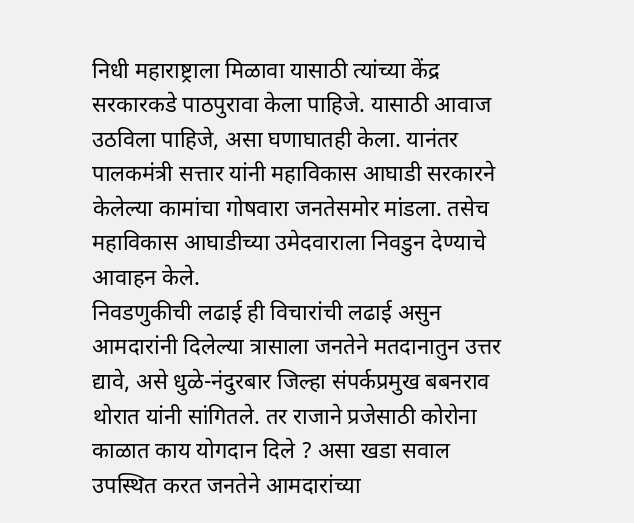निधी महाराष्ट्राला मिळावा यासाठी त्यांच्या केंद्र सरकारकडे पाठपुरावा केला पाहिजे. यासाठी आवाज उठविला पाहिजे, असा घणाघातही केला. यानंतर पालकमंत्री सत्तार यांनी महाविकास आघाडी सरकारने केलेल्या कामांचा गोषवारा जनतेसमोर मांडला. तसेच महाविकास आघाडीच्या उमेदवाराला निवडुन देण्याचे आवाहन केले.
निवडणुकीची लढाई ही विचारांची लढाई असुन आमदारांनी दिलेल्या त्रासाला जनतेने मतदानातुन उत्तर द्यावे, असे धुळे-नंदुरबार जिल्हा संपर्कप्रमुख बबनराव थोरात यांनी सांगितले. तर राजाने प्रजेसाठी कोरोना काळात काय योगदान दिले ? असा खडा सवाल उपस्थित करत जनतेने आमदारांच्या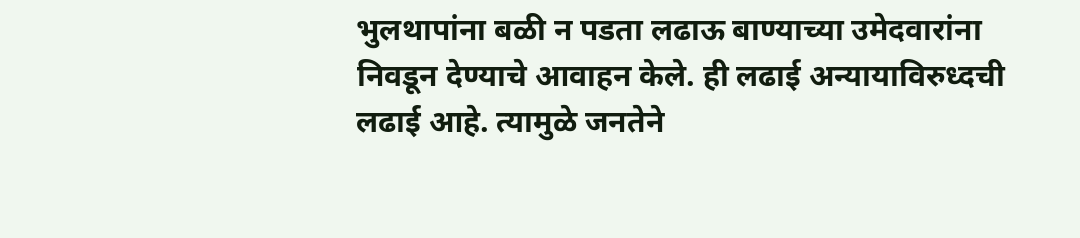भुलथापांना बळी न पडता लढाऊ बाण्याच्या उमेदवारांना निवडून देण्याचे आवाहन केले. ही लढाई अन्यायाविरुध्दची लढाई आहे. त्यामुळे जनतेने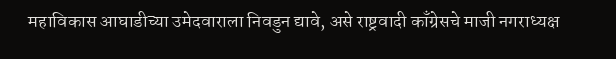महाविकास आघाडीच्या उमेदवाराला निवडुन द्यावे, असे राष्ट्रवादी काँग्रेसचे माजी नगराध्यक्ष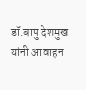डॉ.बापु देशमुख यांनी आवाहन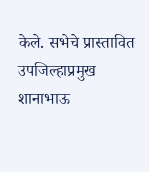केले. सभेचे प्रास्तावित उपजिल्हाप्रमुख शानाभाऊ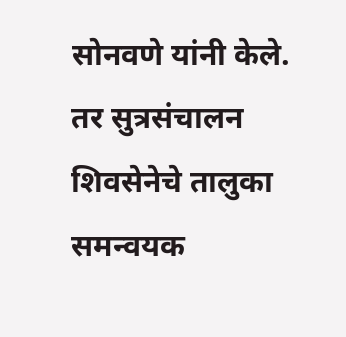सोनवणे यांनी केले. तर सुत्रसंचालन शिवसेनेचे तालुका समन्वयक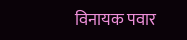विनायक पवार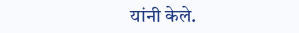यांनी केले.